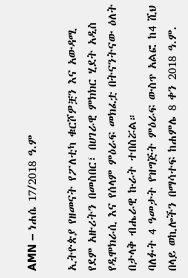AMN – ነሐሴ 17/2018 ዓ.ም

ኢትዮጵያ የዘመናት የፖለቲካ ቁርሾዎቿን እና አውዳሚ የደም አዙሪትን በመስበር፣ በሀገራዊ ምክክር ሂደት አዲስ የዲሞክራሲ እና የሰላም ምዕራፍ መክፈቷ በትናንትናው ዕለት በታላቅ ብሔራዊ ኩራት ተበስሯል።
ባለፉት 4 ዓመታት የዝግጅት ምዕራፍ ውስጥ አልፎ ከ4 ሺህ በላይ ወኪሎችን በማሳተፍ ከሐምሌ 8 ቀን 2018 ዓ.ም.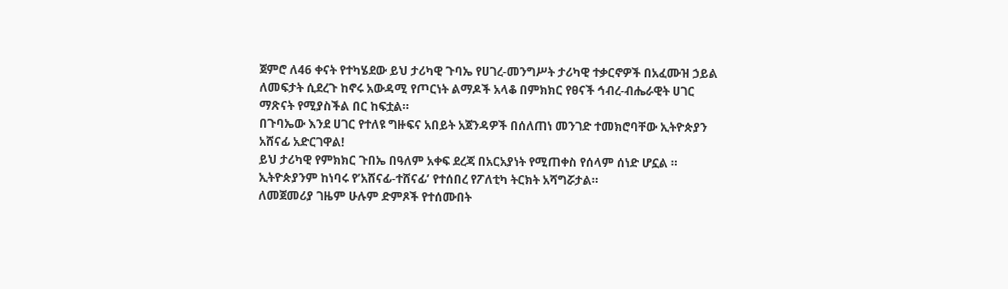ጀምሮ ለ46 ቀናት የተካሄደው ይህ ታሪካዊ ጉባኤ የሀገረ-መንግሥት ታሪካዊ ተቃርኖዎች በአፈሙዝ ኃይል ለመፍታት ሲደረጉ ከኖሩ አውዳሚ የጦርነት ልማዶች አላቆ በምክክር የፀናች ኅብረ-ብሔራዊት ሀገር ማጽናት የሚያስችል በር ከፍቷል።
በጉባኤው እንደ ሀገር የተለዩ ግዙፍና አበይት አጀንዳዎች በሰለጠነ መንገድ ተመክሮባቸው ኢትዮጵያን አሸናፊ አድርገዋል!
ይህ ታሪካዊ የምክክር ጉበኤ በዓለም አቀፍ ደረጃ በአርአያነት የሚጠቀስ የሰላም ሰነድ ሆኗል ። ኢትዮጵያንም ከነባሩ የ’አሸናፊ-ተሸናፊ’ የተሰበረ የፖለቲካ ትርክት አሻግሯታል።
ለመጀመሪያ ገዜም ሁሉም ድምጾች የተሰሙበት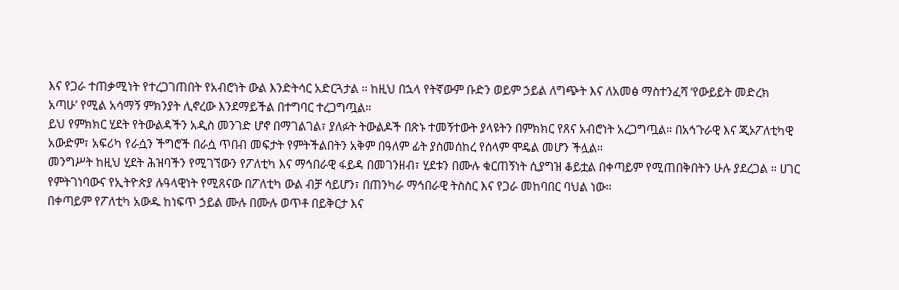እና የጋራ ተጠቃሚነት የተረጋገጠበት የአብሮነት ውል እንድትሳር አድርጓታል ። ከዚህ በኋላ የትኛውም ቡድን ወይም ኃይል ለግጭት እና ለአመፅ ማስተንፈሻ ‘የውይይት መድረክ አጣሁ’ የሚል አሳማኝ ምክንያት ሊኖረው እንደማይችል በተግባር ተረጋግጧል።
ይህ የምክክር ሂደት የትውልዳችን አዲስ መንገድ ሆኖ በማገልገል፣ ያለፉት ትውልዶች በጽኑ ተመኝተውት ያላዩትን በምክክር የጸና አብሮነት አረጋግጧል። በአኅጉራዊ እና ጂኦፖለቲካዊ አውድም፣ አፍሪካ የራሷን ችግሮች በራሷ ጥበብ መፍታት የምትችልበትን አቅም በዓለም ፊት ያስመሰከረ የሰላም ሞዴል መሆን ችሏል።
መንግሥት ከዚህ ሂደት ሕዝባችን የሚገኘውን የፖለቲካ እና ማኅበራዊ ፋይዳ በመገንዘብ፣ ሂደቱን በሙሉ ቁርጠኝነት ሲያግዝ ቆይቷል በቀጣይም የሚጠበቅበትን ሁሉ ያደረጋል ። ሀገር የምትገነባውና የኢትዮጵያ ሉዓላዊነት የሚጸናው በፖለቲካ ውል ብቻ ሳይሆን፣ በጠንካራ ማኅበራዊ ትስስር እና የጋራ መከባበር ባህል ነው።
በቀጣይም የፖለቲካ አውዱ ከነፍጥ ኃይል ሙሉ በሙሉ ወጥቶ በይቅርታ እና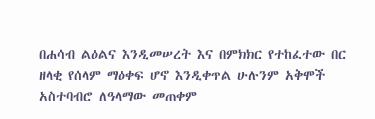በሐሳብ ልዕልና እንዲመሠረት እና በምክክር የተከፈተው በር ዘላቂ የሰላም ማዕቀፍ ሆኖ እንዲቀጥል ሁሉንም አቅሞች አስተባብሮ ለዓላማው መጠቀም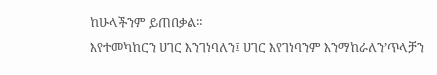ከሁላችንም ይጠበቃል።
እየተመካከርን ሀገር እንገነባለን፤ ሀገር እየገነባንም እንማከራለን’ጥላቻን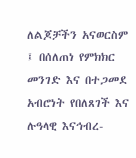ለልጆቻችን አናወርስም ፤ በሰለጠነ የምክክር መንገድ እና በተጋመደ አብሮነት የበለጸገች እና ሉዓላዊ እናኅብረ-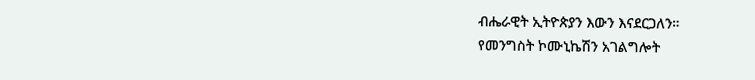ብሔራዊት ኢትዮጵያን እውን እናደርጋለን።
የመንግስት ኮሙኒኬሽን አገልግሎት